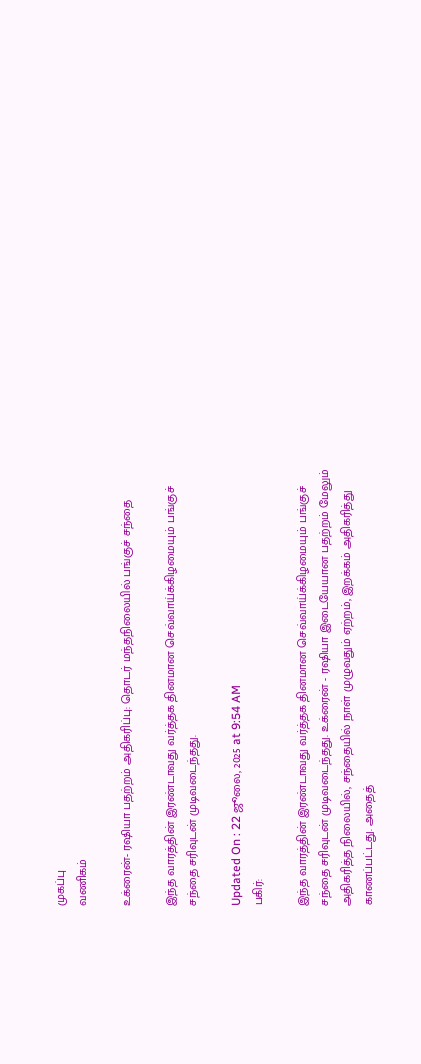முகப்பு
வணிகம்

உக்ரைன்- ரஷியா பதற்றம் அதிகரிப்பு: தொடர் மந்தநிலையில் பங்குச் சந்தை

இந்த வாரத்தின் இரண்டாவது வர்த்தக தினமான செவ்வாய்க்கிழமையும் பங்குச் சந்தை சரிவுடன் முடிவடைந்தது.

Updated On : 22 ஜூலை, 2025 at 9:54 AM
பகிர்:

இந்த வாரத்தின் இரண்டாவது வர்த்தக தினமான செவ்வாய்க்கிழமையும் பங்குச் சந்தை சரிவுடன் முடிவடைந்தது. உக்ரைன் - ரஷியா இடையேயான பதற்றம் மேலும் அதிகரித்த நிலையில், சந்தையில் நாள் முழுவதும் ஏற்றம், இறக்கம் அதிகரித்து காணப்பட்டது. அதைத்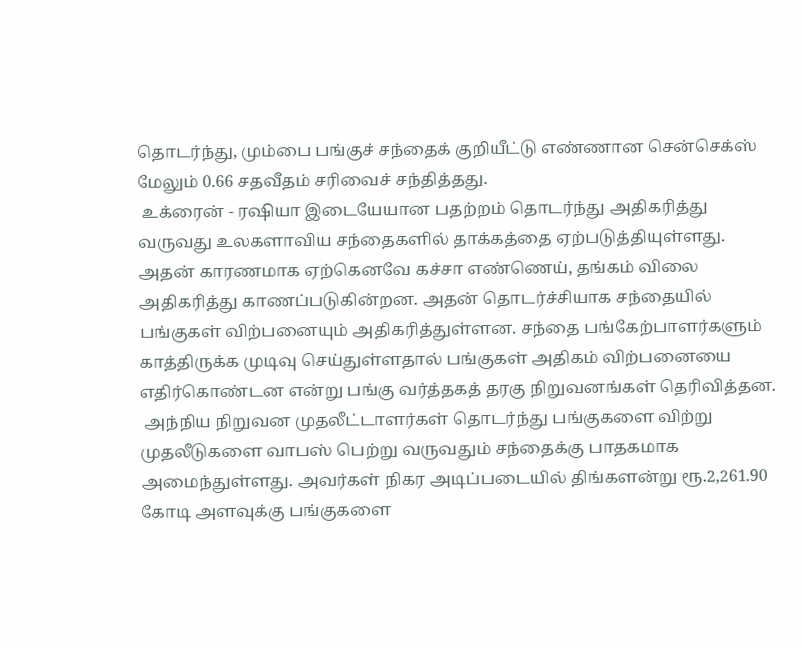தொடர்ந்து, மும்பை பங்குச் சந்தைக் குறியீட்டு எண்ணான சென்செக்ஸ் மேலும் 0.66 சதவீதம் சரிவைச் சந்தித்தது.
 உக்ரைன் - ரஷியா இடையேயான பதற்றம் தொடர்ந்து அதிகரித்து வருவது உலகளாவிய சந்தைகளில் தாக்கத்தை ஏற்படுத்தியுள்ளது. அதன் காரணமாக ஏற்கெனவே கச்சா எண்ணெய், தங்கம் விலை அதிகரித்து காணப்படுகின்றன. அதன் தொடர்ச்சியாக சந்தையில் பங்குகள் விற்பனையும் அதிகரித்துள்ளன. சந்தை பங்கேற்பாளர்களும் காத்திருக்க முடிவு செய்துள்ளதால் பங்குகள் அதிகம் விற்பனையை எதிர்கொண்டன என்று பங்கு வர்த்தகத் தரகு நிறுவனங்கள் தெரிவித்தன.
 அந்நிய நிறுவன முதலீட்டாளர்கள் தொடர்ந்து பங்குகளை விற்று முதலீடுகளை வாபஸ் பெற்று வருவதும் சந்தைக்கு பாதகமாக அமைந்துள்ளது. அவர்கள் நிகர அடிப்படையில் திங்களன்று ரூ.2,261.90 கோடி அளவுக்கு பங்குகளை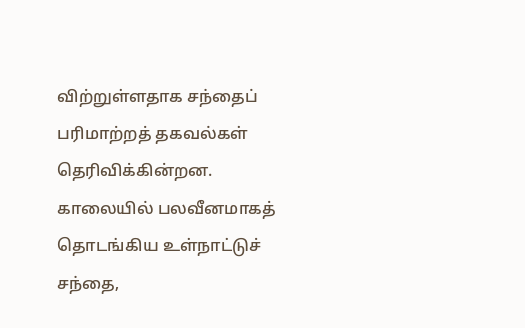விற்றுள்ளதாக சந்தைப் பரிமாற்றத் தகவல்கள் தெரிவிக்கின்றன. காலையில் பலவீனமாகத் தொடங்கிய உள்நாட்டுச் சந்தை,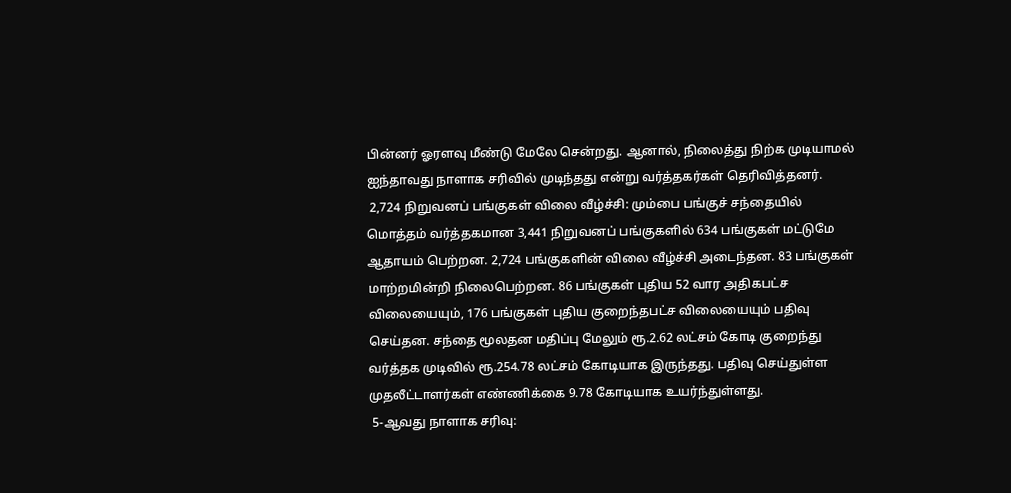பின்னர் ஓரளவு மீண்டு மேலே சென்றது. ஆனால், நிலைத்து நிற்க முடியாமல் ஐந்தாவது நாளாக சரிவில் முடிந்தது என்று வர்த்தகர்கள் தெரிவித்தனர்.
 2,724 நிறுவனப் பங்குகள் விலை வீழ்ச்சி: மும்பை பங்குச் சந்தையில் மொத்தம் வர்த்தகமான 3,441 நிறுவனப் பங்குகளில் 634 பங்குகள் மட்டுமே ஆதாயம் பெற்றன. 2,724 பங்குகளின் விலை வீழ்ச்சி அடைந்தன. 83 பங்குகள் மாற்றமின்றி நிலைபெற்றன. 86 பங்குகள் புதிய 52 வார அதிகபட்ச விலையையும், 176 பங்குகள் புதிய குறைந்தபட்ச விலையையும் பதிவு செய்தன. சந்தை மூலதன மதிப்பு மேலும் ரூ.2.62 லட்சம் கோடி குறைந்து வர்த்தக முடிவில் ரூ.254.78 லட்சம் கோடியாக இருந்தது. பதிவு செய்துள்ள முதலீட்டாளர்கள் எண்ணிக்கை 9.78 கோடியாக உயர்ந்துள்ளது.
 5-ஆவது நாளாக சரிவு: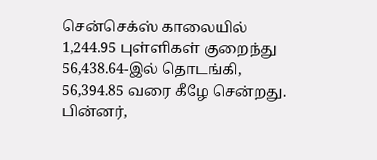சென்செக்ஸ் காலையில் 1,244.95 புள்ளிகள் குறைந்து 56,438.64-இல் தொடங்கி, 56,394.85 வரை கீழே சென்றது. பின்னர்,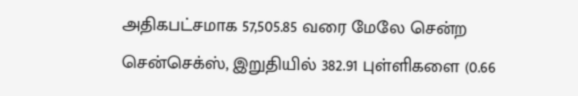அதிகபட்சமாக 57,505.85 வரை மேலே சென்ற சென்செக்ஸ், இறுதியில் 382.91 புள்ளிகளை (0.66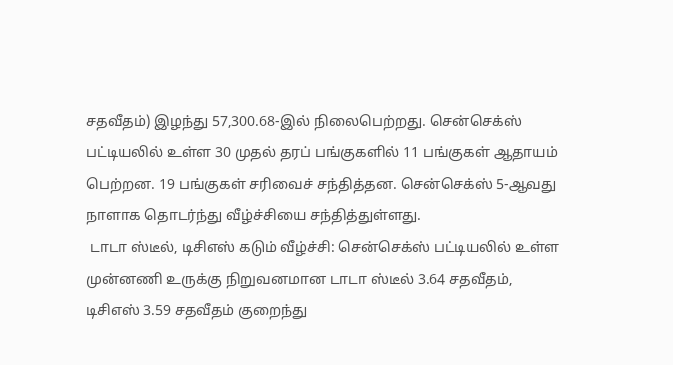சதவீதம்) இழந்து 57,300.68-இல் நிலைபெற்றது. சென்செக்ஸ் பட்டியலில் உள்ள 30 முதல் தரப் பங்குகளில் 11 பங்குகள் ஆதாயம் பெற்றன. 19 பங்குகள் சரிவைச் சந்தித்தன. சென்செக்ஸ் 5-ஆவது நாளாக தொடர்ந்து வீழ்ச்சியை சந்தித்துள்ளது.
 டாடா ஸ்டீல், டிசிஎஸ் கடும் வீழ்ச்சி: சென்செக்ஸ் பட்டியலில் உள்ள முன்னணி உருக்கு நிறுவனமான டாடா ஸ்டீல் 3.64 சதவீதம், டிசிஎஸ் 3.59 சதவீதம் குறைந்து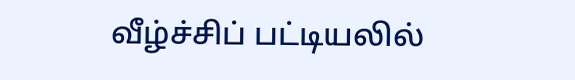வீழ்ச்சிப் பட்டியலில்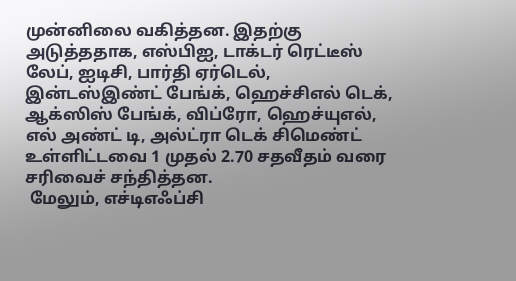முன்னிலை வகித்தன. இதற்கு அடுத்ததாக, எஸ்பிஐ, டாக்டர் ரெட்டீஸ் லேப், ஐடிசி, பார்தி ஏர்டெல், இன்டஸ்இண்ட் பேங்க், ஹெச்சிஎல் டெக், ஆக்ஸிஸ் பேங்க், விப்ரோ, ஹெச்யுஎல், எல் அண்ட் டி, அல்ட்ரா டெக் சிமெண்ட் உள்ளிட்டவை 1 முதல் 2.70 சதவீதம் வரை சரிவைச் சந்தித்தன.
 மேலும், எச்டிஎஃப்சி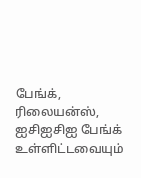பேங்க், ரிலையன்ஸ், ஐசிஐசிஐ பேங்க் உள்ளிட்டவையும்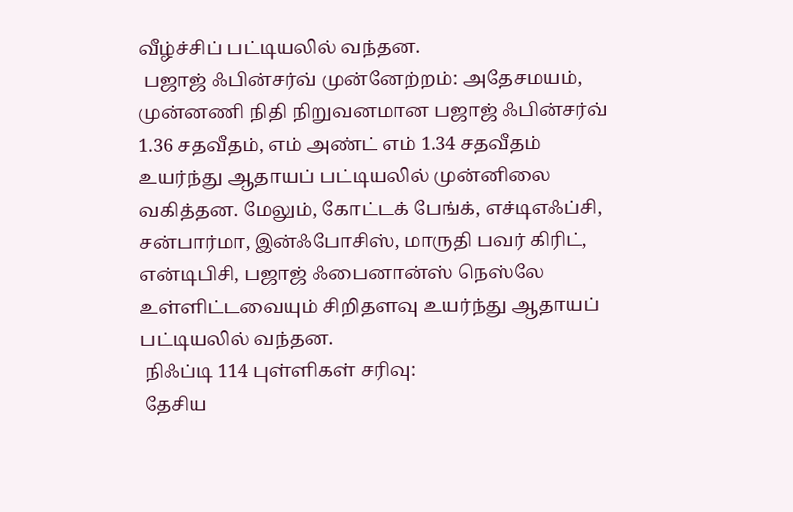வீழ்ச்சிப் பட்டியலில் வந்தன.
 பஜாஜ் ஃபின்சர்வ் முன்னேற்றம்: அதேசமயம், முன்னணி நிதி நிறுவனமான பஜாஜ் ஃபின்சர்வ் 1.36 சதவீதம், எம் அண்ட் எம் 1.34 சதவீதம் உயர்ந்து ஆதாயப் பட்டியலில் முன்னிலை வகித்தன. மேலும், கோட்டக் பேங்க், எச்டிஎஃப்சி, சன்பார்மா, இன்ஃபோசிஸ், மாருதி பவர் கிரிட், என்டிபிசி, பஜாஜ் ஃபைனான்ஸ் நெஸ்லே உள்ளிட்டவையும் சிறிதளவு உயர்ந்து ஆதாயப் பட்டியலில் வந்தன.
 நிஃப்டி 114 புள்ளிகள் சரிவு:
 தேசிய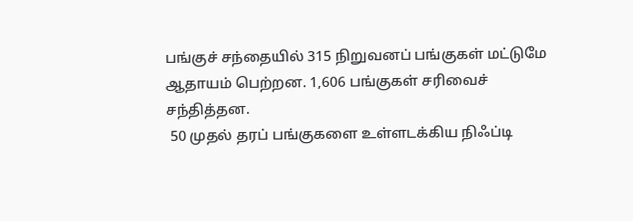பங்குச் சந்தையில் 315 நிறுவனப் பங்குகள் மட்டுமே ஆதாயம் பெற்றன. 1,606 பங்குகள் சரிவைச் சந்தித்தன.
 50 முதல் தரப் பங்குகளை உள்ளடக்கிய நிஃப்டி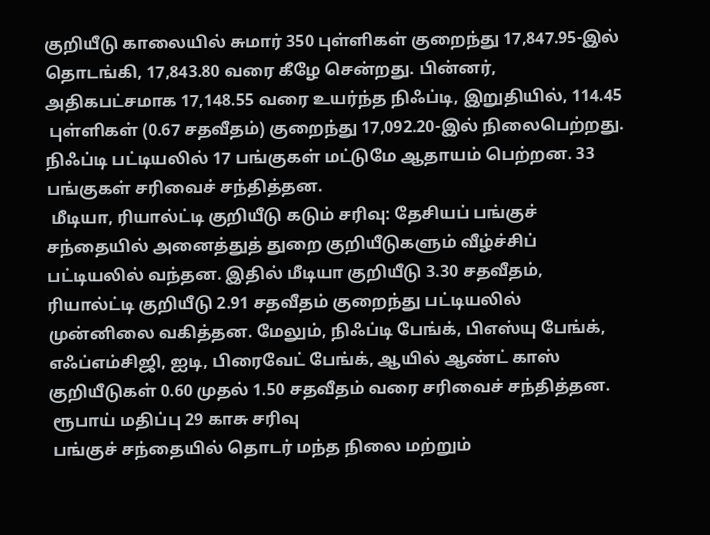குறியீடு காலையில் சுமார் 350 புள்ளிகள் குறைந்து 17,847.95-இல் தொடங்கி, 17,843.80 வரை கீழே சென்றது. பின்னர், அதிகபட்சமாக 17,148.55 வரை உயர்ந்த நிஃப்டி, இறுதியில், 114.45
 புள்ளிகள் (0.67 சதவீதம்) குறைந்து 17,092.20-இல் நிலைபெற்றது. நிஃப்டி பட்டியலில் 17 பங்குகள் மட்டுமே ஆதாயம் பெற்றன. 33 பங்குகள் சரிவைச் சந்தித்தன.
 மீடியா, ரியால்ட்டி குறியீடு கடும் சரிவு: தேசியப் பங்குச் சந்தையில் அனைத்துத் துறை குறியீடுகளும் வீழ்ச்சிப் பட்டியலில் வந்தன. இதில் மீடியா குறியீடு 3.30 சதவீதம், ரியால்ட்டி குறியீடு 2.91 சதவீதம் குறைந்து பட்டியலில் முன்னிலை வகித்தன. மேலும், நிஃப்டி பேங்க், பிஎஸ்யு பேங்க், எஃப்எம்சிஜி, ஐடி, பிரைவேட் பேங்க், ஆயில் ஆண்ட் காஸ் குறியீடுகள் 0.60 முதல் 1.50 சதவீதம் வரை சரிவைச் சந்தித்தன.
 ரூபாய் மதிப்பு 29 காசு சரிவு
 பங்குச் சந்தையில் தொடர் மந்த நிலை மற்றும்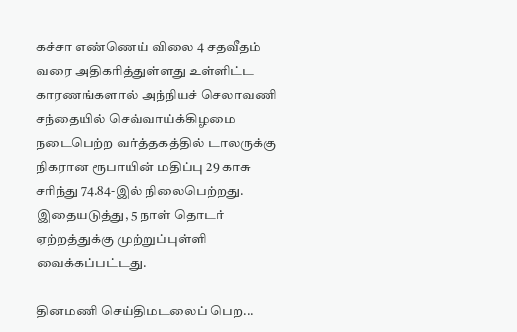கச்சா எண்ணெய் விலை 4 சதவீதம் வரை அதிகரித்துள்ளது உள்ளிட்ட காரணங்களால் அந்நியச் செலாவணி சந்தையில் செவ்வாய்க்கிழமை நடைபெற்ற வர்த்தகத்தில் டாலருக்கு நிகரான ரூபாயின் மதிப்பு 29 காசு சரிந்து 74.84-இல் நிலைபெற்றது. இதையடுத்து, 5 நாள் தொடர் ஏற்றத்துக்கு முற்றுப்புள்ளி வைக்கப்பட்டது.

தினமணி செய்திமடலைப் பெற...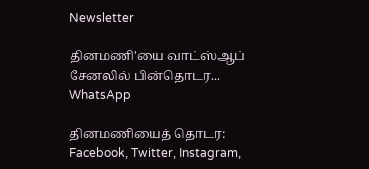Newsletter

தினமணி'யை வாட்ஸ்ஆப் சேனலில் பின்தொடர... WhatsApp

தினமணியைத் தொடர: Facebook, Twitter, Instagram,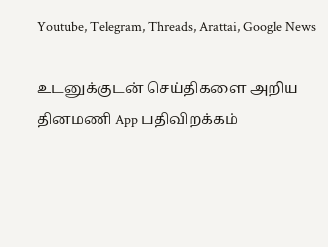Youtube, Telegram, Threads, Arattai, Google News

உடனுக்குடன் செய்திகளை அறிய தினமணி App பதிவிறக்கம்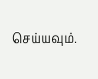செய்யவும்.